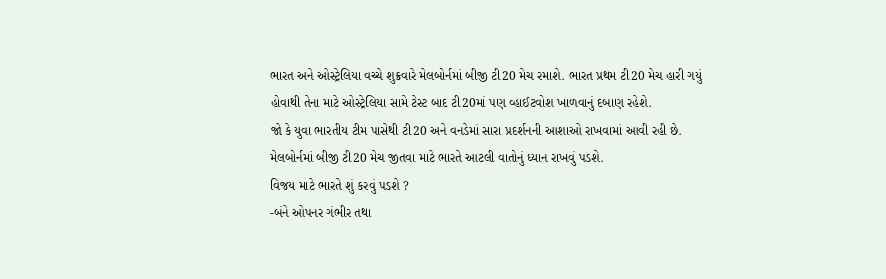ભારત અને ઓસ્ટ્રેલિયા વચ્ચે શુક્રવારે મેલબોર્નમાં બીજી ટી20 મેચ રમાશે. ભારત પ્રથમ ટી20 મેચ હારી ગયું હોવાથી તેના માટે ઓસ્ટ્રેલિયા સામે ટેસ્ટ બાદ ટી20માં પણ વ્હાઈટવોશ ખાળવાનું દબાણ રહેશે.
જો કે યુવા ભારતીય ટીમ પાસેથી ટી20 અને વનડેમાં સારા પ્રદર્શનની આશાઓ રાખવામાં આવી રહી છે. મેલબોર્નમાં બીજી ટી20 મેચ જીતવા માટે ભારતે આટલી વાતોનું ધ્યાન રાખવું પડશે.
વિજય માટે ભારતે શું કરવું પડશે ?
-બંને ઓપનર ગંભીર તથા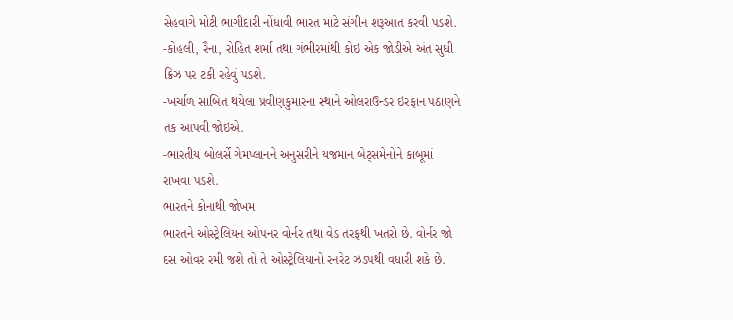સેહવાગે મોટી ભાગીદારી નોંધાવી ભારત માટે સંગીન શરૂઆત કરવી પડશે.
-કોહલી, રૈના, રોહિત શર્મા તથા ગંભીરમાંથી કોઇ એક જોડીએ અંત સુધી ક્રિઝ પર ટકી રહેવું પડશે.
-ખર્ચાળ સાબિત થયેલા પ્રવીણકુમારના સ્થાને ઓલરાઉન્ડર ઇરફાન પઠાણને તક આપવી જોઇએ.
-ભારતીય બોલર્સે ગેમપ્લાનને અનુસરીને યજમાન બેટ્સમેનોને કાબૂમાં રાખવા પડશે.
ભારતને કોનાથી જોખમ
ભારતને ઓસ્ટ્રેલિયન ઓપનર વોર્નર તથા વેડ તરફથી ખતરો છે. વોર્નર જો દસ ઓવર રમી જશે તો તે ઓસ્ટ્રેલિયાનો રનરેટ ઝડપથી વધારી શકે છે.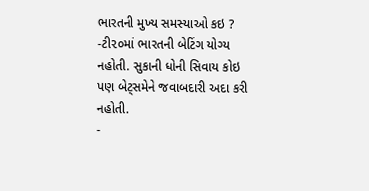ભારતની મુખ્ય સમસ્યાઓ કઇ ?
-ટી૨૦માં ભારતની બેટિંગ યોગ્ય નહોતી. સુકાની ધોની સિવાય કોઇ પણ બેટ્સમેને જવાબદારી અદા કરી નહોતી.
-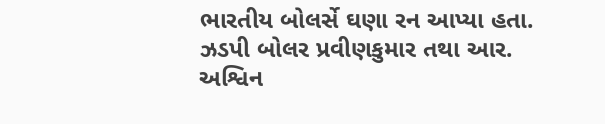ભારતીય બોલર્સે ઘણા રન આપ્યા હતા. ઝડપી બોલર પ્રવીણકુમાર તથા આર. અશ્વિન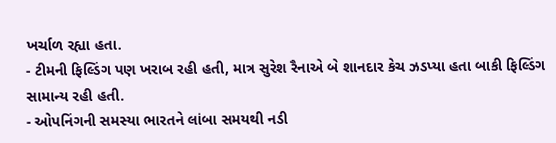ખર્ચાળ રહ્યા હતા.
- ટીમની ફિલ્ડિંગ પણ ખરાબ રહી હતી, માત્ર સુરેશ રૈનાએ બે શાનદાર કેચ ઝડપ્યા હતા બાકી ફિલ્ડિંગ સામાન્ય રહી હતી.
- ઓપનિંગની સમસ્યા ભારતને લાંબા સમયથી નડી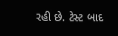રહી છે. ટેસ્ટ બાદ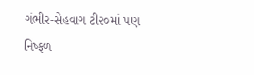ગંભીર-સેહવાગ ટી૨૦માં પણ નિષ્ફળ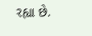રહ્યા છે.